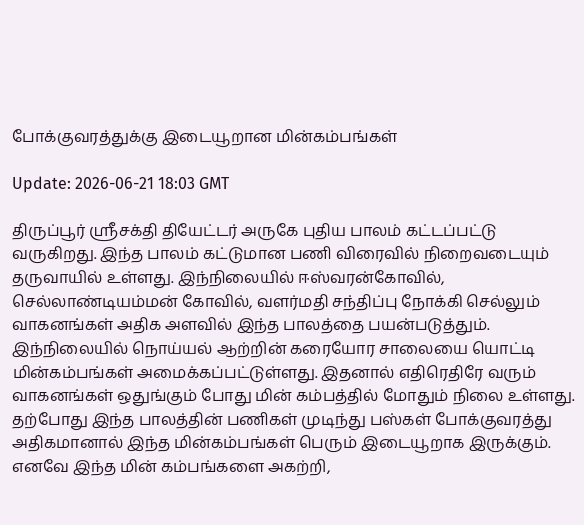போக்குவரத்துக்கு இடையூறான மின்கம்பங்கள்

Update: 2026-06-21 18:03 GMT

திருப்பூர் ஸ்ரீசக்தி தியேட்டர் அருகே புதிய பாலம் கட்டப்பட்டு வருகிறது. இந்த பாலம் கட்டுமான பணி விரைவில் நிறைவடையும் தருவாயில் உள்ளது. இந்நிலையில் ஈஸ்வரன்கோவில், செல்லாண்டியம்மன் கோவில், வளர்மதி சந்திப்பு நோக்கி செல்லும் வாகனங்கள் அதிக அளவில் இந்த பாலத்தை பயன்படுத்தும். இந்நிலையில் நொய்யல் ஆற்றின் கரையோர சாலையை யொட்டி மின்கம்பங்கள் அமைக்கப்பட்டுள்ளது. இதனால் எதிரெதிரே வரும் வாகனங்கள் ஒதுங்கும் போது மின் கம்பத்தில் மோதும் நிலை உள்ளது. தற்போது இந்த பாலத்தின் பணிகள் முடிந்து பஸ்கள் போக்குவரத்து அதிகமானால் இந்த மின்கம்பங்கள் பெரும் இடையூறாக இருக்கும். எனவே இந்த மின் கம்பங்களை அகற்றி,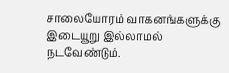சாலையோரம் வாகனங்களுக்கு இடையூறு இல்லாமல் நடவேண்டும்.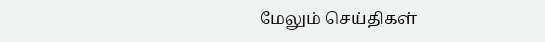மேலும் செய்திகள்